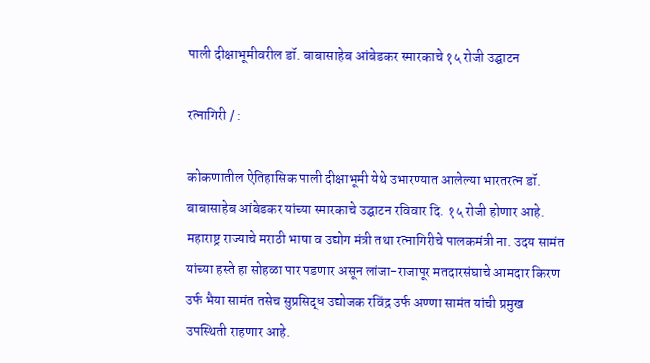पाली दीक्षाभूमीवरील डॉ. बाबासाहेब आंबेडकर स्मारकाचे १५ रोजी उद्घाटन

रत्नागिरी / :

कोकणातील ऐतिहासिक पाली दीक्षाभूमी येथे उभारण्यात आलेल्या भारतरत्न डॉ. बाबासाहेब आंबेडकर यांच्या स्मारकाचे उद्घाटन रविवार दि. १५ रोजी होणार आहे. महाराष्ट्र राज्याचे मराठी भाषा व उद्योग मंत्री तथा रत्नागिरीचे पालकमंत्री ना. उदय सामंत यांच्या हस्ते हा सोहळा पार पडणार असून लांजा-राजापूर मतदारसंघाचे आमदार किरण उर्फ भैया सामंत तसेच सुप्रसिद्ध उद्योजक रविंद्र उर्फ अण्णा सामंत यांची प्रमुख उपस्थिती राहणार आहे.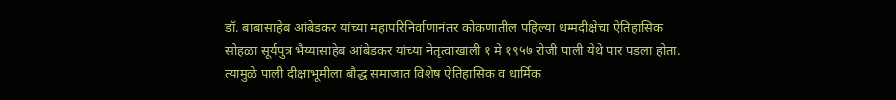डॉ. बाबासाहेब आंबेडकर यांच्या महापरिनिर्वाणानंतर कोकणातील पहिल्या धम्मदीक्षेचा ऐतिहासिक सोहळा सूर्यपुत्र भैय्यासाहेब आंबेडकर यांच्या नेतृत्वाखाली १ मे १९५७ रोजी पाली येथे पार पडला होता. त्यामुळे पाली दीक्षाभूमीला बौद्ध समाजात विशेष ऐतिहासिक व धार्मिक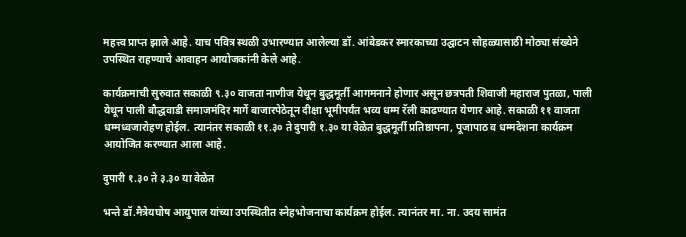महत्त्व प्राप्त झाले आहे. याच पवित्र स्थळी उभारण्यात आलेल्या डॉ. आंबेडकर स्मारकाच्या उद्घाटन सोहळ्यासाठी मोठ्या संख्येने उपस्थित राहण्याचे आवाहन आयोजकांनी केले आहे.

कार्यक्रमाची सुरुवात सकाळी ९.३० वाजता नाणीज येथून बुद्धमूर्ती आगमनाने होणार असून छत्रपती शिवाजी महाराज पुतळा, पाली येथून पाली बौद्धवाडी समाजमंदिर मार्गे बाजारपेठेतून दीक्षा भूमीपर्यंत भव्य धम्म रॅली काढण्यात येणार आहे. सकाळी ११ वाजता धम्मध्वजारोहण होईल. त्यानंतर सकाळी ११.३० ते दुपारी १.३० या वेळेत बुद्धमूर्ती प्रतिष्ठापना, पूजापाठ व धम्मदेशना कार्यक्रम आयोजित करण्यात आला आहे.

दुपारी १.३० ते ३.३० या वेळेत

भन्ते डॉ.मैत्रेयघोष आयुपाल यांच्या उपस्थितीत स्नेहभोजनाचा कार्यक्रम होईल. त्यानंतर मा. ना. उदय सामंत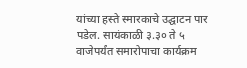यांच्या हस्ते स्मारकाचे उद्घाटन पार पडेल. सायंकाळी ३.३० ते ५ वाजेपर्यंत समारोपाचा कार्यक्रम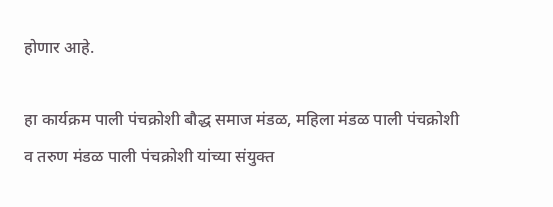होणार आहे.

हा कार्यक्रम पाली पंचक्रोशी बौद्ध समाज मंडळ, महिला मंडळ पाली पंचक्रोशी व तरुण मंडळ पाली पंचक्रोशी यांच्या संयुक्त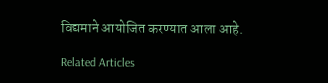विद्यमाने आयोजित करण्यात आला आहे.

Related Articles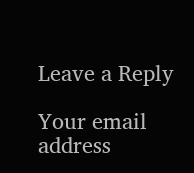Leave a Reply

Your email address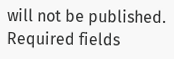will not be published. Required fields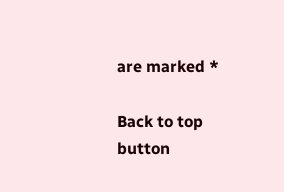are marked *

Back to top button